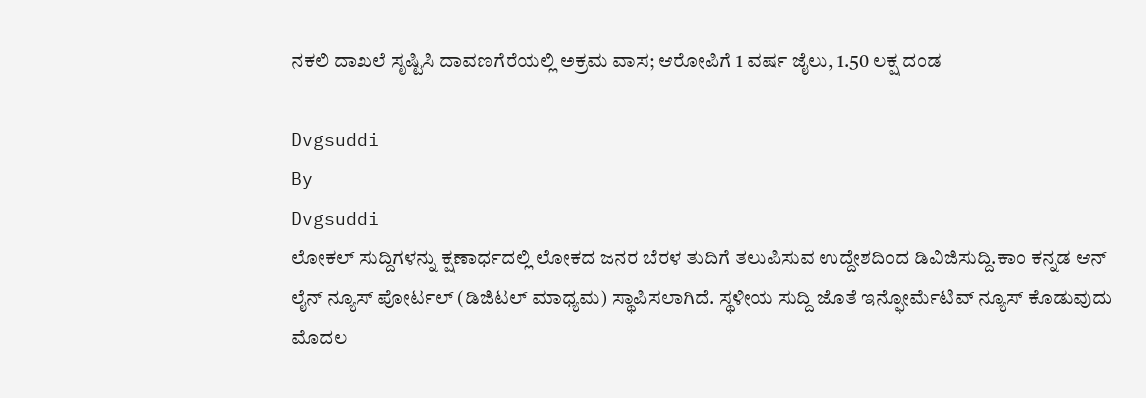ನಕಲಿ ದಾಖಲೆ ಸೃಷ್ಟಿಸಿ ದಾವಣಗೆರೆಯಲ್ಲಿ ಅಕ್ರಮ ವಾಸ; ಆರೋಪಿಗೆ 1 ವರ್ಷ ಜೈಲು, 1.50 ಲಕ್ಷ ದಂಡ

Dvgsuddi
By
Dvgsuddi
ಲೋಕಲ್ ಸುದ್ದಿಗಳನ್ನು ಕ್ಷಣಾರ್ಧದಲ್ಲಿ ಲೋಕದ ಜನರ ಬೆರಳ ತುದಿಗೆ ತಲುಪಿಸುವ ಉದ್ದೇಶದಿಂದ ಡಿವಿಜಿಸುದ್ದಿ.ಕಾಂ ಕನ್ನಡ ಆನ್ ಲೈನ್ ನ್ಯೂಸ್ ಪೋರ್ಟಲ್ (ಡಿಜಿಟಲ್ ಮಾಧ್ಯಮ) ಸ್ಥಾಪಿಸಲಾಗಿದೆ. ಸ್ಥಳೀಯ ಸುದ್ದಿ ಜೊತೆ ಇನ್ಫೋರ್ಮೆಟಿವ್ ನ್ಯೂಸ್ ಕೊಡುವುದು ಮೊದಲ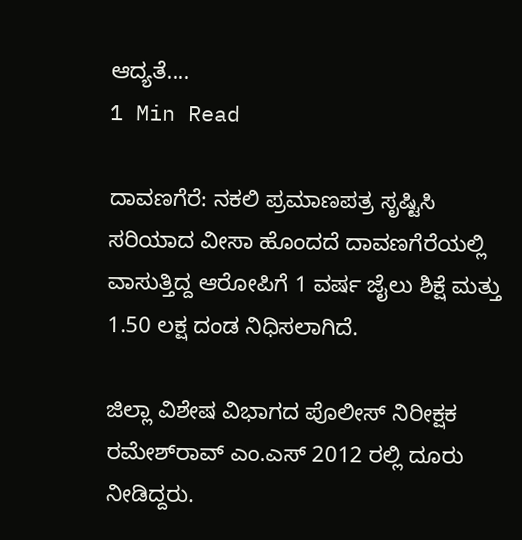ಆದ್ಯತೆ....
1 Min Read

ದಾವಣಗೆರೆ: ನಕಲಿ ಪ್ರಮಾಣಪತ್ರ ಸೃಷ್ಟಿಸಿ ಸರಿಯಾದ ವೀಸಾ ಹೊಂದದೆ ದಾವಣಗೆರೆಯಲ್ಲಿ ವಾಸುತ್ತಿದ್ದ ಆರೋಪಿಗೆ 1 ವರ್ಷ ಜೈಲು ಶಿಕ್ಷೆ ಮತ್ತು 1.50 ಲಕ್ಷ ದಂಡ ನಿಧಿಸಲಾಗಿದೆ.

ಜಿಲ್ಲಾ ವಿಶೇಷ ವಿಭಾಗದ ಪೊಲೀಸ್ ನಿರೀಕ್ಷಕ
ರಮೇಶ್‌ರಾವ್ ಎಂ.ಎಸ್ 2012 ರಲ್ಲಿ ದೂರು ನೀಡಿದ್ದರು.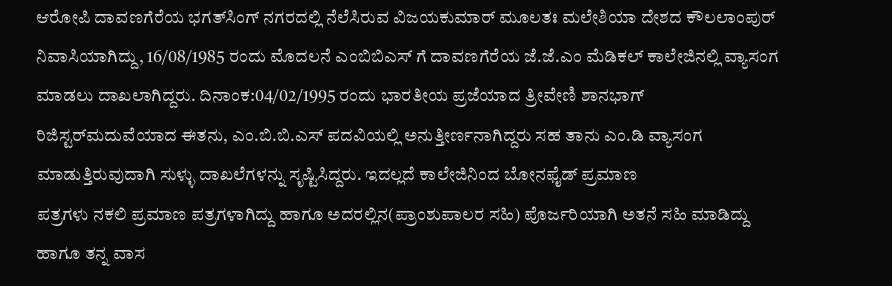ಆರೋಪಿ ದಾವಣಗೆರೆಯ ಭಗತ್‌ಸಿಂಗ್‌ ನಗರದಲ್ಲಿ ನೆಲೆಸಿರುವ ವಿಜಯಕುಮಾರ್ ಮೂಲತಃ ಮಲೇಶಿಯಾ ದೇಶದ ಕೌಲಲಾಂಪುರ್ ನಿವಾಸಿಯಾಗಿದ್ದು, 16/08/1985 ರಂದು ಮೊದಲನೆ ಎಂಬಿಬಿಎಸ್ ಗೆ ದಾವಣಗೆರೆಯ ಜೆ.ಜೆ.ಎಂ ಮೆಡಿಕಲ್ ಕಾಲೇಜಿನಲ್ಲಿ ವ್ಯಾಸಂಗ ಮಾಡಲು ದಾಖಲಾಗಿದ್ದರು. ದಿನಾಂಕ:04/02/1995 ರಂದು ಭಾರತೀಯ ಪ್ರಜೆಯಾದ ತ್ರೀವೇಣಿ ಶಾನಭಾಗ್ ರಿಜಿಸ್ಟರ್‌‌ಮದುವೆಯಾದ ಈತನು, ಎಂ.ಬಿ.ಬಿ.ಎಸ್ ಪದವಿಯಲ್ಲಿ ಅನುತ್ತೀರ್ಣನಾಗಿದ್ದರು ಸಹ ತಾನು ಎಂ.ಡಿ ವ್ಯಾಸಂಗ ಮಾಡುತ್ತಿರುವುದಾಗಿ ಸುಳ್ಳು ದಾಖಲೆಗಳನ್ನು ಸೃಷ್ಟಿಸಿದ್ದರು. ಇದಲ್ಲದೆ ಕಾಲೇಜಿನಿಂದ ಬೋನಫೈಡ್ ಪ್ರಮಾಣ
ಪತ್ರಗಳು ನಕಲಿ ಪ್ರಮಾಣ ಪತ್ರಗಳಾಗಿದ್ದು ಹಾಗೂ ಅದರಲ್ಲಿನ(ಪ್ರಾಂಶುಪಾಲರ ಸಹಿ) ಪೊರ್ಜರಿಯಾಗಿ ಅತನೆ ಸಹಿ ಮಾಡಿದ್ದು ಹಾಗೂ ತನ್ನ ವಾಸ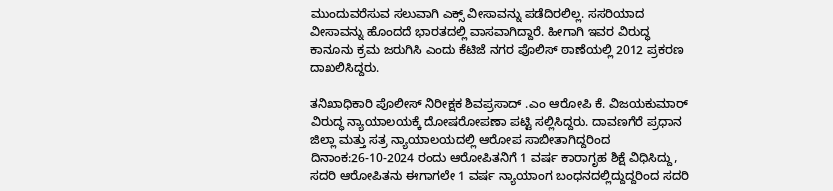ಮುಂದುವರೆಸುವ ಸಲುವಾಗಿ ಎಕ್ಸ್ ವೀಸಾವನ್ನು ಪಡೆದಿರಲಿಲ್ಲ. ಸಸರಿಯಾದ ವೀಸಾವನ್ನು ಹೊಂದದೆ ಭಾರತದಲ್ಲಿ ವಾಸವಾಗಿದ್ದಾರೆ. ಹೀಗಾಗಿ ಇವರ ವಿರುದ್ಧ ಕಾನೂನು ಕ್ರಮ ಜರುಗಿಸಿ ಎಂದು ಕೆಟಿಜೆ ನಗರ ಪೊಲಿಸ್ ಠಾಣೆಯಲ್ಲಿ 2012 ಪ್ರಕರಣ ದಾಖಲಿಸಿದ್ದರು.

ತನಿಖಾಧಿಕಾರಿ ಪೊಲೀಸ್ ನಿರೀಕ್ಷಕ ಶಿವಪ್ರಸಾದ್ .ಎಂ ಆರೋಪಿ ಕೆ. ವಿಜಯಕುಮಾರ್ ವಿರುದ್ಧ ನ್ಯಾಯಾಲಯಕ್ಕೆ ದೋಷರೋಪಣಾ ಪಟ್ಟಿ ಸಲ್ಲಿಸಿದ್ದರು. ದಾವಣಗೆರೆ ಪ್ರಧಾನ ಜಿಲ್ಲಾ ಮತ್ತು ಸತ್ರ ನ್ಯಾಯಾಲಯದಲ್ಲಿ ಆರೋಪ ಸಾಬೀತಾಗಿದ್ದರಿಂದ ದಿನಾಂಕ:26-10-2024 ರಂದು ಆರೋಪಿತನಿಗೆ 1 ವರ್ಷ ಕಾರಾಗೃಹ ಶಿಕ್ಷೆ ವಿಧಿಸಿದ್ದು, ಸದರಿ ಆರೋಪಿತನು ಈಗಾಗಲೇ 1 ವರ್ಷ ನ್ಯಾಯಾಂಗ ಬಂಧನದಲ್ಲಿದ್ದುದ್ದರಿಂದ ಸದರಿ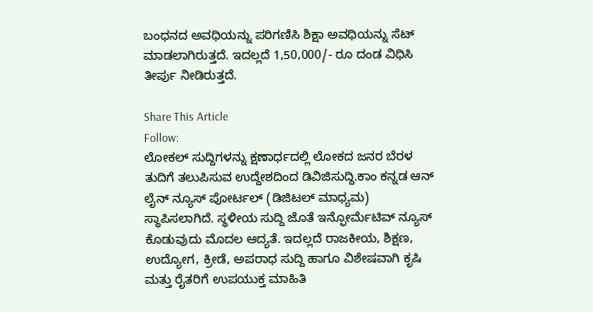ಬಂಧನದ ಅವಧಿಯನ್ನು ಪರಿಗಣಿಸಿ ಶಿಕ್ಷಾ ಅವಧಿಯನ್ನು ಸೆಟ್
ಮಾಡಲಾಗಿರುತ್ತದೆ. ಇದಲ್ಲದೆ 1,50,000/- ರೂ ದಂಡ ವಿಧಿಸಿ ತೀರ್ಪು ನೀಡಿರುತ್ತದೆ.

Share This Article
Follow:
ಲೋಕಲ್ ಸುದ್ದಿಗಳನ್ನು ಕ್ಷಣಾರ್ಧದಲ್ಲಿ ಲೋಕದ ಜನರ ಬೆರಳ ತುದಿಗೆ ತಲುಪಿಸುವ ಉದ್ದೇಶದಿಂದ ಡಿವಿಜಿಸುದ್ದಿ.ಕಾಂ ಕನ್ನಡ ಆನ್ ಲೈನ್ ನ್ಯೂಸ್ ಪೋರ್ಟಲ್ (ಡಿಜಿಟಲ್ ಮಾಧ್ಯಮ) ಸ್ಥಾಪಿಸಲಾಗಿದೆ. ಸ್ಥಳೀಯ ಸುದ್ದಿ ಜೊತೆ ಇನ್ಫೋರ್ಮೆಟಿವ್ ನ್ಯೂಸ್ ಕೊಡುವುದು ಮೊದಲ ಆದ್ಯತೆ. ಇದಲ್ಲದೆ ರಾಜಕೀಯ, ಶಿಕ್ಷಣ, ಉದ್ಯೋಗ, ಕ್ರೀಡೆ, ಅಪರಾಧ ಸುದ್ದಿ ಹಾಗೂ ವಿಶೇಷವಾಗಿ ಕೃಷಿ ಮತ್ತು ರೈತರಿಗೆ ಉಪಯುಕ್ತ ಮಾಹಿತಿ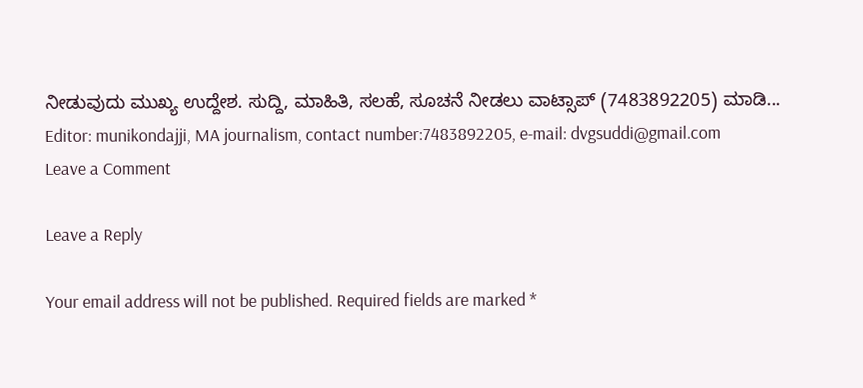ನೀಡುವುದು ಮುಖ್ಯ ಉದ್ದೇಶ. ಸುದ್ದಿ, ಮಾಹಿತಿ, ಸಲಹೆ, ಸೂಚನೆ ನೀಡಲು ವಾಟ್ಸಾಪ್ (7483892205) ಮಾಡಿ... Editor: munikondajji, MA journalism, contact number:7483892205, e-mail: dvgsuddi@gmail.com
Leave a Comment

Leave a Reply

Your email address will not be published. Required fields are marked *